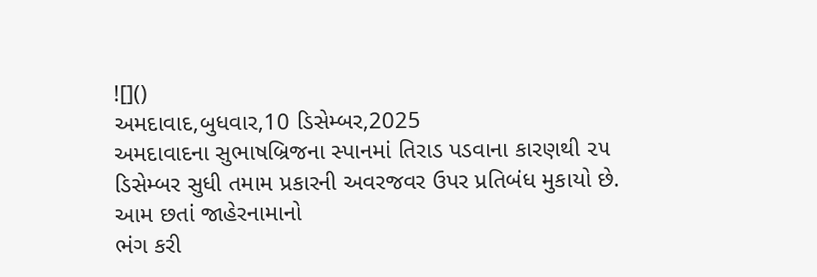![]()
અમદાવાદ,બુધવાર,10 ડિસેમ્બર,2025
અમદાવાદના સુભાષબ્રિજના સ્પાનમાં તિરાડ પડવાના કારણથી ૨૫
ડિસેમ્બર સુધી તમામ પ્રકારની અવરજવર ઉપર પ્રતિબંધ મુકાયો છે. આમ છતાં જાહેરનામાનો
ભંગ કરી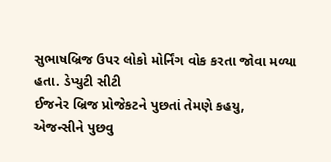સુભાષબ્રિજ ઉપર લોકો મોર્નિંગ વોક કરતા જોવા મળ્યા હતા. ડેપ્યુટી સીટી
ઈજનેર બ્રિજ પ્રોજેકટને પુછતાં તેમણે કહયુ,
એજન્સીને પુછવુ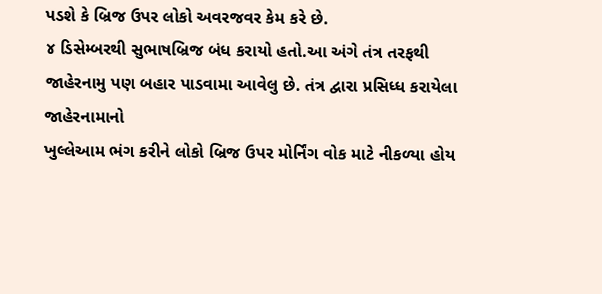પડશે કે બ્રિજ ઉપર લોકો અવરજવર કેમ કરે છે.
૪ ડિસેમ્બરથી સુભાષબ્રિજ બંધ કરાયો હતો.આ અંગે તંત્ર તરફથી
જાહેરનામુ પણ બહાર પાડવામા આવેલુ છે. તંત્ર દ્વારા પ્રસિધ્ધ કરાયેલા જાહેરનામાનો
ખુલ્લેઆમ ભંગ કરીને લોકો બ્રિજ ઉપર મોર્નિંગ વોક માટે નીકળ્યા હોય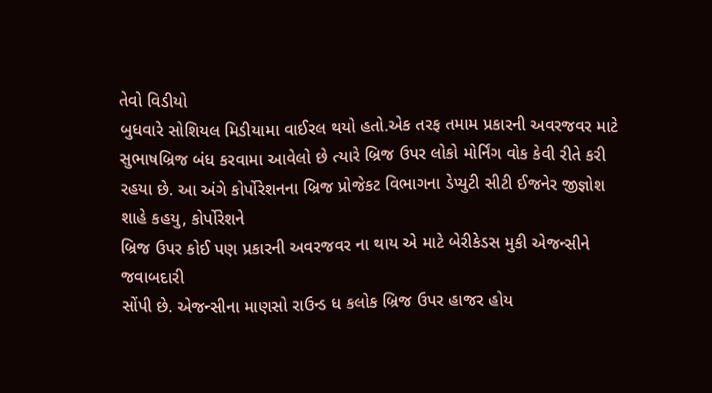તેવો વિડીયો
બુધવારે સોશિયલ મિડીયામા વાઈરલ થયો હતો.એક તરફ તમામ પ્રકારની અવરજવર માટે
સુભાષબ્રિજ બંધ કરવામા આવેલો છે ત્યારે બ્રિજ ઉપર લોકો મોર્નિંગ વોક કેવી રીતે કરી
રહયા છે. આ અંગે કોર્પોરેશનના બ્રિજ પ્રોજેકટ વિભાગના ડેપ્યુટી સીટી ઈજનેર જીજ્ઞોશ
શાહે કહયુ, કોર્પોરેશને
બ્રિજ ઉપર કોઈ પણ પ્રકારની અવરજવર ના થાય એ માટે બેરીકેડસ મુકી એજન્સીને જવાબદારી
સોંપી છે. એજન્સીના માણસો રાઉન્ડ ધ કલોક બ્રિજ ઉપર હાજર હોય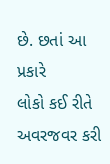છે. છતાં આ પ્રકારે
લોકો કઈ રીતે અવરજવર કરી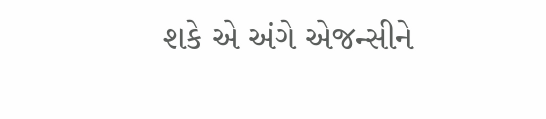શકે એ અંગે એજન્સીને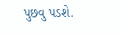પુછવુ પડશે.